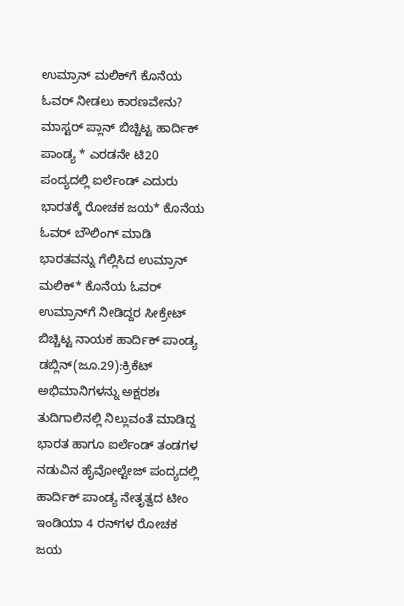ಉಮ್ರಾನ್ ಮಲಿಕ್‌ಗೆ ಕೊನೆಯ ಓವರ್‌ ನೀಡಲು ಕಾರಣವೇನು? ಮಾಸ್ಟರ್‌ ಪ್ಲಾನ್‌ ಬಿಚ್ಚಿಟ್ಟ ಹಾರ್ದಿಕ್ ಪಾಂಡ್ಯ * ಎರಡನೇ ಟಿ20 ಪಂದ್ಯದಲ್ಲಿ ಐರ್ಲೆಂಡ್ ಎದುರು ಭಾರತಕ್ಕೆ ರೋಚಕ ಜಯ* ಕೊನೆಯ ಓವರ್‌ ಬೌಲಿಂಗ್‌ ಮಾಡಿ ಭಾರತವನ್ನು ಗೆಲ್ಲಿಸಿದ ಉಮ್ರಾನ್ ಮಲಿಕ್* ಕೊನೆಯ ಓವರ್ ಉಮ್ರಾನ್‌ಗೆ ನೀಡಿದ್ದರ ಸೀಕ್ರೇಟ್ ಬಿಚ್ಚಿಟ್ಟ ನಾಯಕ ಹಾರ್ದಿಕ್ ಪಾಂಡ್ಯ ಡಬ್ಲಿನ್(ಜೂ.29):ಕ್ರಿಕೆಟ್ ಅಭಿಮಾನಿಗಳನ್ನು ಅಕ್ಷರಶಃ ತುದಿಗಾಲಿನಲ್ಲಿ ನಿಲ್ಲುವಂತೆ ಮಾಡಿದ್ದ ಭಾರತ ಹಾಗೂ ಐರ್ಲೆಂಡ್ ತಂಡಗಳ ನಡುವಿನ ಹೈವೋಲ್ಟೇಜ್ ಪಂದ್ಯದಲ್ಲಿ ಹಾರ್ದಿಕ್ ಪಾಂಡ್ಯ ನೇತೃತ್ವದ ಟೀಂ ಇಂಡಿಯಾ 4 ರನ್‌ಗಳ ರೋಚಕ ಜಯ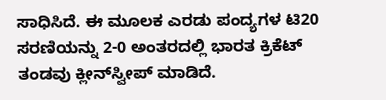ಸಾಧಿಸಿದೆ. ಈ ಮೂಲಕ ಎರಡು ಪಂದ್ಯಗಳ ಟಿ20 ಸರಣಿಯನ್ನು 2-0 ಅಂತರದಲ್ಲಿ ಭಾರತ ಕ್ರಿಕೆಟ್ ತಂಡವು ಕ್ಲೀನ್‌ಸ್ವೀಪ್ ಮಾಡಿದೆ.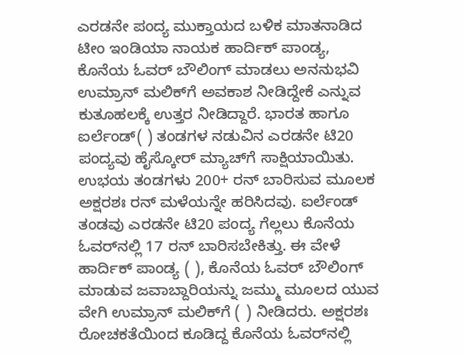ಎರಡನೇ ಪಂದ್ಯ ಮುಕ್ತಾಯದ ಬಳಿಕ ಮಾತನಾಡಿದ ಟೀಂ ಇಂಡಿಯಾ ನಾಯಕ ಹಾರ್ದಿಕ್ ಪಾಂಡ್ಯ, ಕೊನೆಯ ಓವರ್‌ ಬೌಲಿಂಗ್‌ ಮಾಡಲು ಅನನುಭವಿ ಉಮ್ರಾನ್‌ ಮಲಿಕ್‌ಗೆ ಅವಕಾಶ ನೀಡಿದ್ದೇಕೆ ಎನ್ನುವ ಕುತೂಹಲಕ್ಕೆ ಉತ್ತರ ನೀಡಿದ್ದಾರೆ. ಭಾರತ ಹಾಗೂ ಐರ್ಲೆಂಡ್( ) ತಂಡಗಳ ನಡುವಿನ ಎರಡನೇ ಟಿ20 ಪಂದ್ಯವು ಹೈಸ್ಕೋರ್ ಮ್ಯಾಚ್‌ಗೆ ಸಾಕ್ಷಿಯಾಯಿತು. ಉಭಯ ತಂಡಗಳು 200+ ರನ್‌ ಬಾರಿಸುವ ಮೂಲಕ ಅಕ್ಷರಶಃ ರನ್ ಮಳೆಯನ್ನೇ ಹರಿಸಿದವು. ಐರ್ಲೆಂಡ್ ತಂಡವು ಎರಡನೇ ಟಿ20 ಪಂದ್ಯ ಗೆಲ್ಲಲು ಕೊನೆಯ ಓವರ್‌ನಲ್ಲಿ 17 ರನ್ ಬಾರಿಸಬೇಕಿತ್ತು. ಈ ವೇಳೆ ಹಾರ್ದಿಕ್ ಪಾಂಡ್ಯ ( ), ಕೊನೆಯ ಓವರ್‌ ಬೌಲಿಂಗ್ ಮಾಡುವ ಜವಾಬ್ದಾರಿಯನ್ನು ಜಮ್ಮು ಮೂಲದ ಯುವ ವೇಗಿ ಉಮ್ರಾನ್ ಮಲಿಕ್‌ಗೆ ( ) ನೀಡಿದರು. ಅಕ್ಷರಶಃ ರೋಚಕತೆಯಿಂದ ಕೂಡಿದ್ದ ಕೊನೆಯ ಓವರ್‌ನಲ್ಲಿ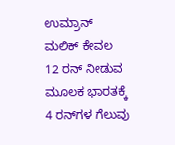ಉಮ್ರಾನ್ ಮಲಿಕ್ ಕೇವಲ 12 ರನ್ ನೀಡುವ ಮೂಲಕ ಭಾರತಕ್ಕೆ 4 ರನ್‌ಗಳ ಗೆಲುವು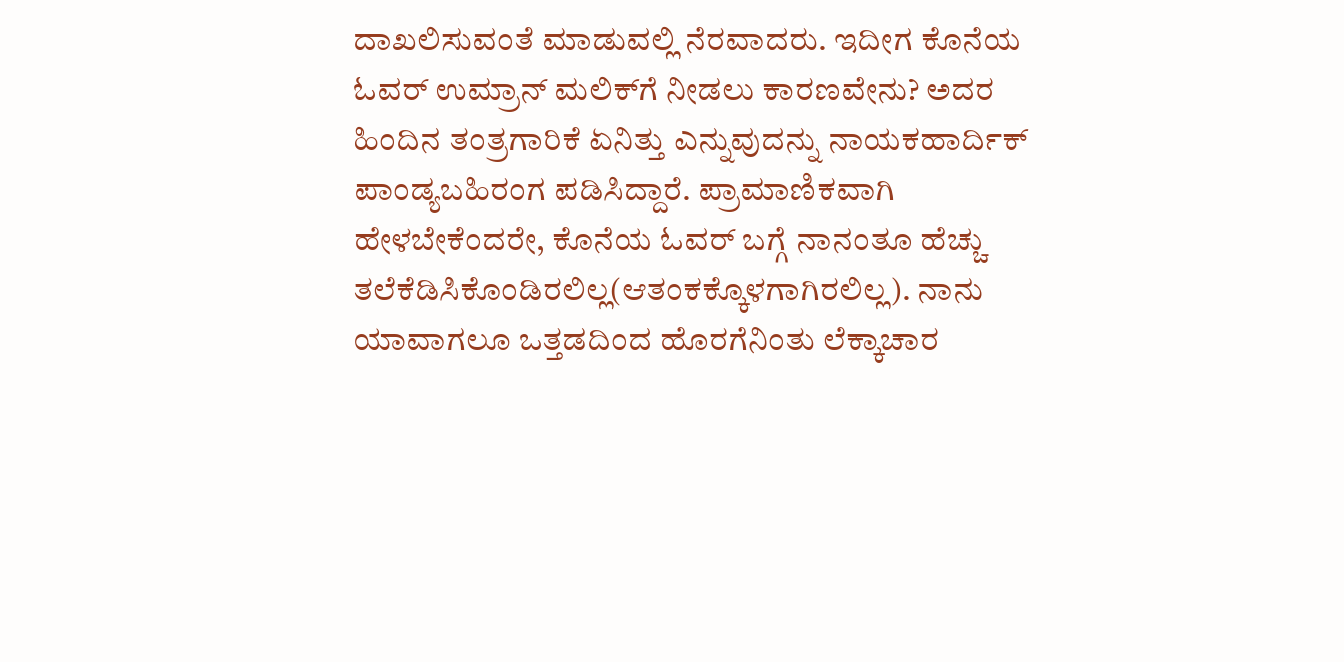ದಾಖಲಿಸುವಂತೆ ಮಾಡುವಲ್ಲಿ ನೆರವಾದರು. ಇದೀಗ ಕೊನೆಯ ಓವರ್‌ ಉಮ್ರಾನ್‌ ಮಲಿಕ್‌ಗೆ ನೀಡಲು ಕಾರಣವೇನು? ಅದರ ಹಿಂದಿನ ತಂತ್ರಗಾರಿಕೆ ಏನಿತ್ತು ಎನ್ನುವುದನ್ನು ನಾಯಕಹಾರ್ದಿಕ್ ಪಾಂಡ್ಯಬಹಿರಂಗ ಪಡಿಸಿದ್ದಾರೆ. ಪ್ರಾಮಾಣಿಕವಾಗಿ ಹೇಳಬೇಕೆಂದರೇ, ಕೊನೆಯ ಓವರ್‌ ಬಗ್ಗೆ ನಾನಂತೂ ಹೆಚ್ಚು ತಲೆಕೆಡಿಸಿಕೊಂಡಿರಲಿಲ್ಲ(ಆತಂಕಕ್ಕೊಳಗಾಗಿರಲಿಲ್ಲ). ನಾನು ಯಾವಾಗಲೂ ಒತ್ತಡದಿಂದ ಹೊರಗೆನಿಂತು ಲೆಕ್ಕಾಚಾರ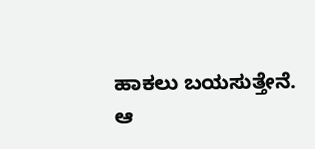ಹಾಕಲು ಬಯಸುತ್ತೇನೆ. ಆ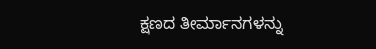ಕ್ಷಣದ ತೀರ್ಮಾನಗಳನ್ನು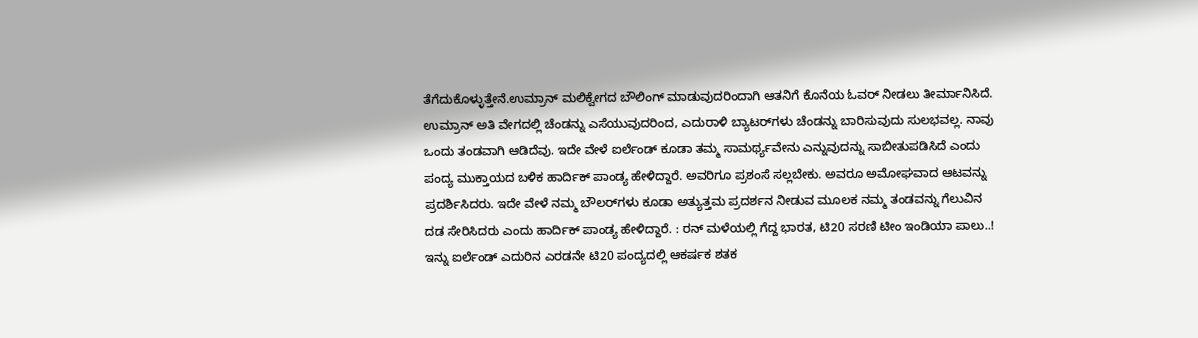ತೆಗೆದುಕೊಳ್ಳುತ್ತೇನೆ.ಉಮ್ರಾನ್ ಮಲಿಕ್ವೇಗದ ಬೌಲಿಂಗ್‌ ಮಾಡುವುದರಿಂದಾಗಿ ಆತನಿಗೆ ಕೊನೆಯ ಓವರ್ ನೀಡಲು ತೀರ್ಮಾನಿಸಿದೆ. ಉಮ್ರಾನ್ ಅತಿ ವೇಗದಲ್ಲಿ ಚೆಂಡನ್ನು ಎಸೆಯುವುದರಿಂದ, ಎದುರಾಳಿ ಬ್ಯಾಟರ್‌ಗಳು ಚೆಂಡನ್ನು ಬಾರಿಸುವುದು ಸುಲಭವಲ್ಲ. ನಾವು ಒಂದು ತಂಡವಾಗಿ ಆಡಿದೆವು. ಇದೇ ವೇಳೆ ಐರ್ಲೆಂಡ್ ಕೂಡಾ ತಮ್ಮ ಸಾಮರ್ಥ್ಯವೇನು ಎನ್ನುವುದನ್ನು ಸಾಬೀತುಪಡಿಸಿದೆ ಎಂದು ಪಂದ್ಯ ಮುಕ್ತಾಯದ ಬಳಿಕ ಹಾರ್ದಿಕ್ ಪಾಂಡ್ಯ ಹೇಳಿದ್ದಾರೆ. ಅವರಿಗೂ ಪ್ರಶಂಸೆ ಸಲ್ಲಬೇಕು. ಅವರೂ ಅಮೋಘವಾದ ಆಟವನ್ನು ಪ್ರದರ್ಶಿಸಿದರು. ಇದೇ ವೇಳೆ ನಮ್ಮ ಬೌಲರ್‌ಗಳು ಕೂಡಾ ಅತ್ಯುತ್ತಮ ಪ್ರದರ್ಶನ ನೀಡುವ ಮೂಲಕ ನಮ್ಮ ತಂಡವನ್ನು ಗೆಲುವಿನ ದಡ ಸೇರಿಸಿದರು ಎಂದು ಹಾರ್ದಿಕ್ ಪಾಂಡ್ಯ ಹೇಳಿದ್ದಾರೆ. : ರನ್ ಮಳೆಯಲ್ಲಿ ಗೆದ್ದ ಭಾರತ, ಟಿ20 ಸರಣಿ ಟೀಂ ಇಂಡಿಯಾ ಪಾಲು..! ಇನ್ನು ಐರ್ಲೆಂಡ್ ಎದುರಿನ ಎರಡನೇ ಟಿ20 ಪಂದ್ಯದಲ್ಲಿ ಆಕರ್ಷಕ ಶತಕ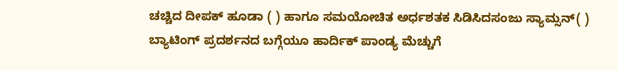ಚಚ್ಚಿದ ದೀಪಕ್ ಹೂಡಾ ( ) ಹಾಗೂ ಸಮಯೋಚಿತ ಅರ್ಧಶತಕ ಸಿಡಿಸಿದಸಂಜು ಸ್ಯಾಮ್ಸನ್( ) ಬ್ಯಾಟಿಂಗ್ ಪ್ರದರ್ಶನದ ಬಗ್ಗೆಯೂ ಹಾರ್ದಿಕ್ ಪಾಂಡ್ಯ ಮೆಚ್ಚುಗೆ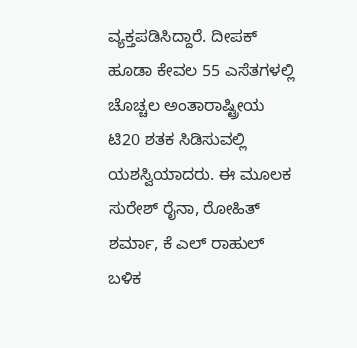ವ್ಯಕ್ತಪಡಿಸಿದ್ದಾರೆ. ದೀಪಕ್ ಹೂಡಾ ಕೇವಲ 55 ಎಸೆತಗಳಲ್ಲಿ ಚೊಚ್ಚಲ ಅಂತಾರಾಷ್ಟ್ರೀಯ ಟಿ20 ಶತಕ ಸಿಡಿಸುವಲ್ಲಿ ಯಶಸ್ವಿಯಾದರು. ಈ ಮೂಲಕ ಸುರೇಶ್ ರೈನಾ, ರೋಹಿತ್ ಶರ್ಮಾ, ಕೆ ಎಲ್ ರಾಹುಲ್ ಬಳಿಕ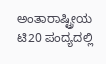ಅಂತಾರಾಷ್ಟ್ರೀಯ ಟಿ20 ಪಂದ್ಯದಲ್ಲಿ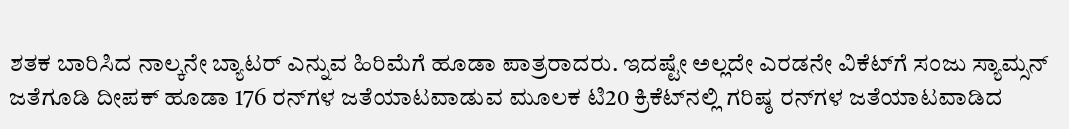ಶತಕ ಬಾರಿಸಿದ ನಾಲ್ಕನೇ ಬ್ಯಾಟರ್ ಎನ್ನುವ ಹಿರಿಮೆಗೆ ಹೂಡಾ ಪಾತ್ರರಾದರು. ಇದಷ್ಟೇ ಅಲ್ಲದೇ ಎರಡನೇ ವಿಕೆಟ್‌ಗೆ ಸಂಜು ಸ್ಯಾಮ್ಸನ್ ಜತೆಗೂಡಿ ದೀಪಕ್ ಹೂಡಾ 176 ರನ್‌ಗಳ ಜತೆಯಾಟವಾಡುವ ಮೂಲಕ ಟಿ20 ಕ್ರಿಕೆಟ್‌ನಲ್ಲಿ ಗರಿಷ್ಠ ರನ್‌ಗಳ ಜತೆಯಾಟವಾಡಿದ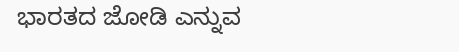ಭಾರತದ ಜೋಡಿ ಎನ್ನುವ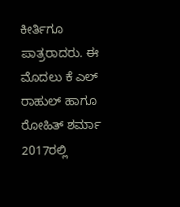ಕೀರ್ತಿಗೂ ಪಾತ್ರರಾದರು. ಈ ಮೊದಲು ಕೆ ಎಲ್ ರಾಹುಲ್ ಹಾಗೂ ರೋಹಿತ್ ಶರ್ಮಾ 2017ರಲ್ಲಿ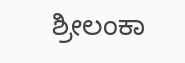ಶ್ರೀಲಂಕಾ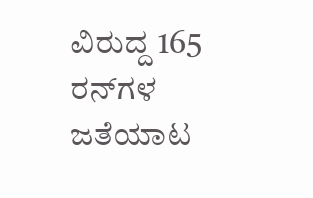ವಿರುದ್ದ 165 ರನ್‌ಗಳ ಜತೆಯಾಟ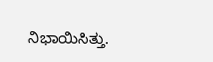ನಿಭಾಯಿಸಿತ್ತು.